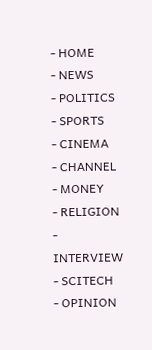- HOME
- NEWS
- POLITICS
- SPORTS
- CINEMA
- CHANNEL
- MONEY
- RELIGION
- INTERVIEW
- SCITECH
- OPINION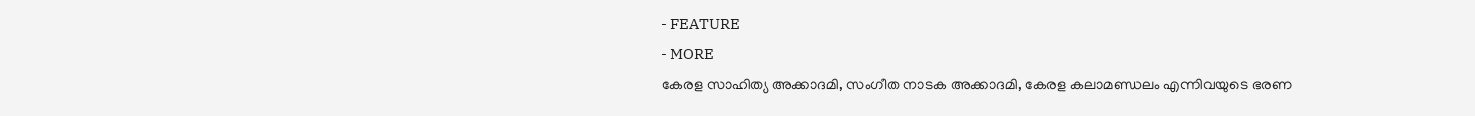- FEATURE
- MORE
കേരള സാഹിത്യ അക്കാദമി, സംഗീത നാടക അക്കാദമി, കേരള കലാമണ്ഡലം എന്നിവയുടെ ഭരണ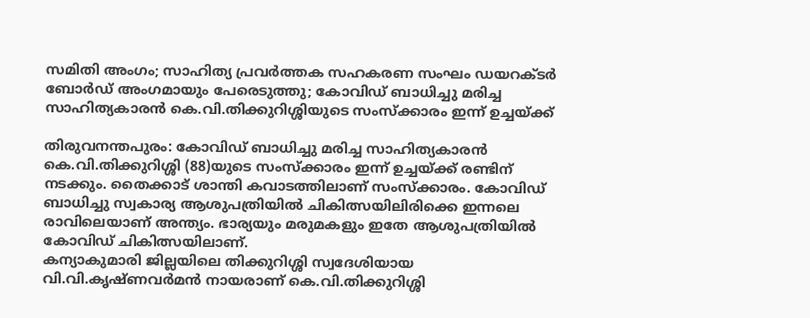സമിതി അംഗം; സാഹിത്യ പ്രവർത്തക സഹകരണ സംഘം ഡയറക്ടർ ബോർഡ് അംഗമായും പേരെടുത്തു; കോവിഡ് ബാധിച്ചു മരിച്ച സാഹിത്യകാരൻ കെ.വി.തിക്കുറിശ്ശിയുടെ സംസ്ക്കാരം ഇന്ന് ഉച്ചയ്ക്ക്

തിരുവനന്തപുരം: കോവിഡ് ബാധിച്ചു മരിച്ച സാഹിത്യകാരൻ കെ.വി.തിക്കുറിശ്ശി (88)യുടെ സംസ്ക്കാരം ഇന്ന് ഉച്ചയ്ക്ക് രണ്ടിന് നടക്കും. തൈക്കാട് ശാന്തി കവാടത്തിലാണ് സംസ്ക്കാരം. കോവിഡ് ബാധിച്ചു സ്വകാര്യ ആശുപത്രിയിൽ ചികിത്സയിലിരിക്കെ ഇന്നലെ രാവിലെയാണ് അന്ത്യം. ഭാര്യയും മരുമകളും ഇതേ ആശുപത്രിയിൽ കോവിഡ് ചികിത്സയിലാണ്.
കന്യാകുമാരി ജില്ലയിലെ തിക്കുറിശ്ശി സ്വദേശിയായ വി.വി.കൃഷ്ണവർമൻ നായരാണ് കെ.വി.തിക്കുറിശ്ശി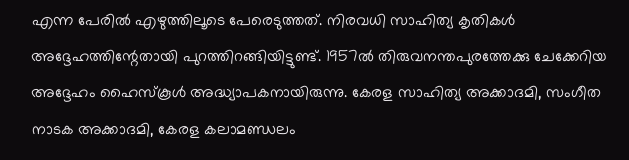എന്ന പേരിൽ എഴുത്തിലൂടെ പേരെടുത്തത്. നിരവധി സാഹിത്യ കൃതികൾ അദ്ദേഹത്തിന്റേതായി പുറത്തിറങ്ങിയിട്ടുണ്ട്. 1957ൽ തിരുവനന്തപുരത്തേക്കു ചേക്കേറിയ അദ്ദേഹം ഹൈസ്കൂൾ അദ്ധ്യാപകനായിരുന്നു. കേരള സാഹിത്യ അക്കാദമി, സംഗീത നാടക അക്കാദമി, കേരള കലാമണ്ഡലം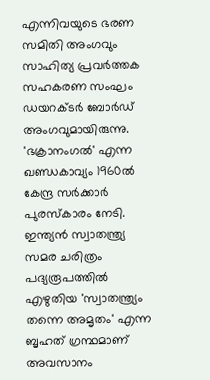എന്നിവയുടെ ഭരണ സമിതി അംഗവും സാഹിത്യ പ്രവർത്തക സഹകരണ സംഘം ഡയറക്ടർ ബോർഡ് അംഗവുമായിരുന്നു. 'ഭക്രാനംഗൽ' എന്ന ഖണ്ഡകാവ്യം 1960ൽ കേന്ദ്ര സർക്കാർ പുരസ്കാരം നേടി. ഇന്ത്യൻ സ്വാതന്ത്ര്യ സമര ചരിത്രം പദ്യരൂപത്തിൽ എഴുതിയ 'സ്വാതന്ത്ര്യം തന്നെ അമൃതം' എന്ന ബൃഹത് ഗ്രന്ഥമാണ് അവസാനം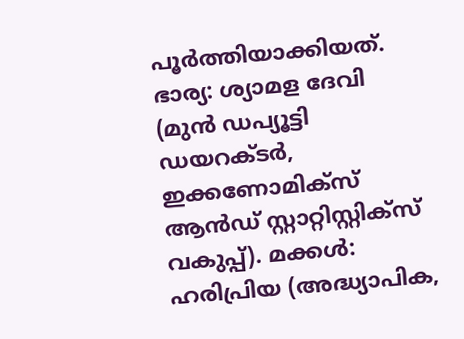പൂർത്തിയാക്കിയത്.
ഭാര്യ: ശ്യാമള ദേവി (മുൻ ഡപ്യൂട്ടി ഡയറക്ടർ, ഇക്കണോമിക്സ് ആൻഡ് സ്റ്റാറ്റിസ്റ്റിക്സ് വകുപ്പ്). മക്കൾ: ഹരിപ്രിയ (അദ്ധ്യാപിക,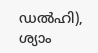ഡൽഹി), ശ്യാം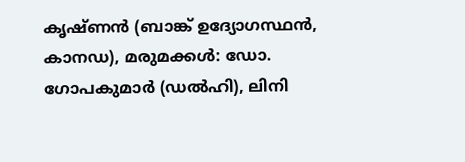കൃഷ്ണൻ (ബാങ്ക് ഉദ്യോഗസ്ഥൻ, കാനഡ), മരുമക്കൾ: ഡോ. ഗോപകുമാർ (ഡൽഹി), ലിനി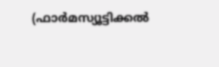(ഫാർമസ്യൂട്ടിക്കൽ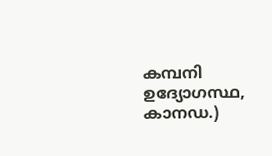കമ്പനി ഉദ്യോഗസ്ഥ, കാനഡ.)